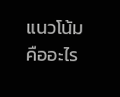แนวโน้ม คืออะไร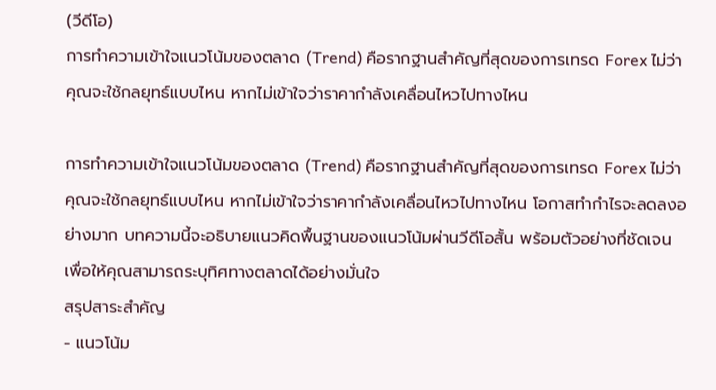(วีดีโอ)
การทำความเข้าใจแนวโน้มของตลาด (Trend) คือรากฐานสำคัญที่สุดของการเทรด Forex ไม่ว่าคุณจะใช้กลยุทธ์แบบไหน หากไม่เข้าใจว่าราคากำลังเคลื่อนไหวไปทางไหน

การทำความเข้าใจแนวโน้มของตลาด (Trend) คือรากฐานสำคัญที่สุดของการเทรด Forex ไม่ว่าคุณจะใช้กลยุทธ์แบบไหน หากไม่เข้าใจว่าราคากำลังเคลื่อนไหวไปทางไหน โอกาสทำกำไรจะลดลงอย่างมาก บทความนี้จะอธิบายแนวคิดพื้นฐานของแนวโน้มผ่านวีดีโอสั้น พร้อมตัวอย่างที่ชัดเจน เพื่อให้คุณสามารถระบุทิศทางตลาดได้อย่างมั่นใจ
สรุปสาระสำคัญ
- แนวโน้ม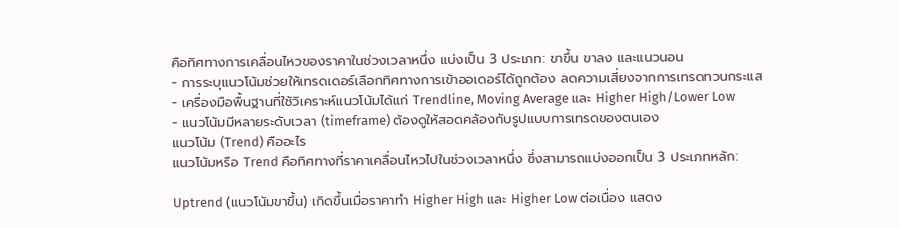คือทิศทางการเคลื่อนไหวของราคาในช่วงเวลาหนึ่ง แบ่งเป็น 3 ประเภท: ขาขึ้น ขาลง และแนวนอน
- การระบุแนวโน้มช่วยให้เทรดเดอร์เลือกทิศทางการเข้าออเดอร์ได้ถูกต้อง ลดความเสี่ยงจากการเทรดทวนกระแส
- เครื่องมือพื้นฐานที่ใช้วิเคราะห์แนวโน้มได้แก่ Trendline, Moving Average และ Higher High/Lower Low
- แนวโน้มมีหลายระดับเวลา (timeframe) ต้องดูให้สอดคล้องกับรูปแบบการเทรดของตนเอง
แนวโน้ม (Trend) คืออะไร
แนวโน้มหรือ Trend คือทิศทางที่ราคาเคลื่อนไหวไปในช่วงเวลาหนึ่ง ซึ่งสามารถแบ่งออกเป็น 3 ประเภทหลัก:

Uptrend (แนวโน้มขาขึ้น) เกิดขึ้นเมื่อราคาทำ Higher High และ Higher Low ต่อเนื่อง แสดง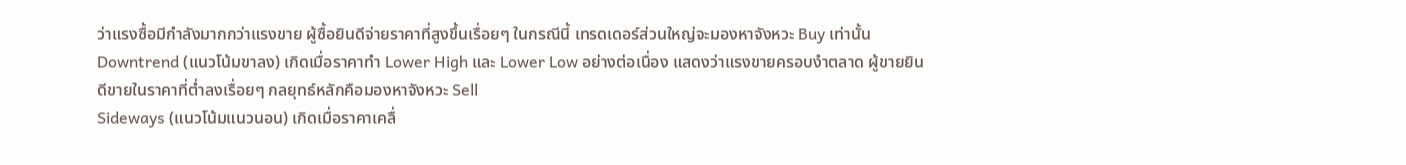ว่าแรงซื้อมีกำลังมากกว่าแรงขาย ผู้ซื้อยินดีจ่ายราคาที่สูงขึ้นเรื่อยๆ ในกรณีนี้ เทรดเดอร์ส่วนใหญ่จะมองหาจังหวะ Buy เท่านั้น
Downtrend (แนวโน้มขาลง) เกิดเมื่อราคาทำ Lower High และ Lower Low อย่างต่อเนื่อง แสดงว่าแรงขายครอบงำตลาด ผู้ขายยินดีขายในราคาที่ต่ำลงเรื่อยๆ กลยุทธ์หลักคือมองหาจังหวะ Sell
Sideways (แนวโน้มแนวนอน) เกิดเมื่อราคาเคลื่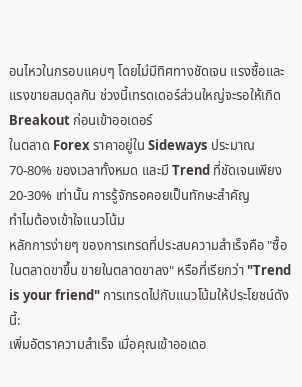อนไหวในกรอบแคบๆ โดยไม่มีทิศทางชัดเจน แรงซื้อและแรงขายสมดุลกัน ช่วงนี้เทรดเดอร์ส่วนใหญ่จะรอให้เกิด Breakout ก่อนเข้าออเดอร์
ในตลาด Forex ราคาอยู่ใน Sideways ประมาณ 70-80% ของเวลาทั้งหมด และมี Trend ที่ชัดเจนเพียง 20-30% เท่านั้น การรู้จักรอคอยเป็นทักษะสำคัญ
ทำไมต้องเข้าใจแนวโน้ม
หลักการง่ายๆ ของการเทรดที่ประสบความสำเร็จคือ "ซื้อในตลาดขาขึ้น ขายในตลาดขาลง" หรือที่เรียกว่า "Trend is your friend" การเทรดไปกับแนวโน้มให้ประโยชน์ดังนี้:
เพิ่มอัตราความสำเร็จ เมื่อคุณเข้าออเดอ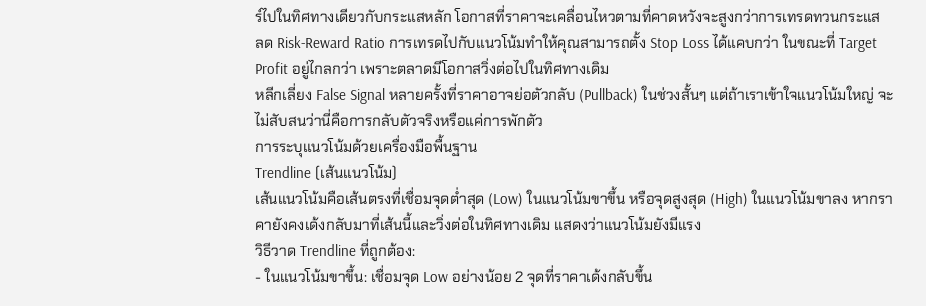ร์ไปในทิศทางเดียวกับกระแสหลัก โอกาสที่ราคาจะเคลื่อนไหวตามที่คาดหวังจะสูงกว่าการเทรดทวนกระแส
ลด Risk-Reward Ratio การเทรดไปกับแนวโน้มทำให้คุณสามารถตั้ง Stop Loss ได้แคบกว่า ในขณะที่ Target Profit อยู่ไกลกว่า เพราะตลาดมีโอกาสวิ่งต่อไปในทิศทางเดิม
หลีกเลี่ยง False Signal หลายครั้งที่ราคาอาจย่อตัวกลับ (Pullback) ในช่วงสั้นๆ แต่ถ้าเราเข้าใจแนวโน้มใหญ่ จะไม่สับสนว่านี่คือการกลับตัวจริงหรือแค่การพักตัว
การระบุแนวโน้มด้วยเครื่องมือพื้นฐาน
Trendline (เส้นแนวโน้ม)
เส้นแนวโน้มคือเส้นตรงที่เชื่อมจุดต่ำสุด (Low) ในแนวโน้มขาขึ้น หรือจุดสูงสุด (High) ในแนวโน้มขาลง หากราคายังคงเด้งกลับมาที่เส้นนี้และวิ่งต่อในทิศทางเดิม แสดงว่าแนวโน้มยังมีแรง
วิธีวาด Trendline ที่ถูกต้อง:
- ในแนวโน้มขาขึ้น: เชื่อมจุด Low อย่างน้อย 2 จุดที่ราคาเด้งกลับขึ้น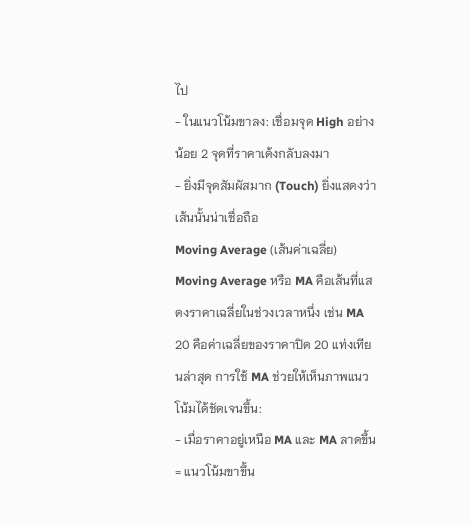ไป
- ในแนวโน้มขาลง: เชื่อมจุด High อย่างน้อย 2 จุดที่ราคาเด้งกลับลงมา
- ยิ่งมีจุดสัมผัสมาก (Touch) ยิ่งแสดงว่าเส้นนั้นน่าเชื่อถือ
Moving Average (เส้นค่าเฉลี่ย)
Moving Average หรือ MA คือเส้นที่แสดงราคาเฉลี่ยในช่วงเวลาหนึ่ง เช่น MA 20 คือค่าเฉลี่ยของราคาปิด 20 แท่งเทียนล่าสุด การใช้ MA ช่วยให้เห็นภาพแนวโน้มได้ชัดเจนขึ้น:
- เมื่อราคาอยู่เหนือ MA และ MA ลาดขึ้น = แนวโน้มขาขึ้น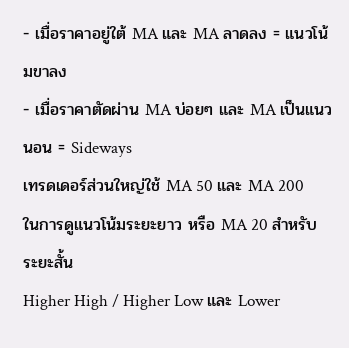- เมื่อราคาอยู่ใต้ MA และ MA ลาดลง = แนวโน้มขาลง
- เมื่อราคาตัดผ่าน MA บ่อยๆ และ MA เป็นแนวนอน = Sideways
เทรดเดอร์ส่วนใหญ่ใช้ MA 50 และ MA 200 ในการดูแนวโน้มระยะยาว หรือ MA 20 สำหรับระยะสั้น
Higher High / Higher Low และ Lower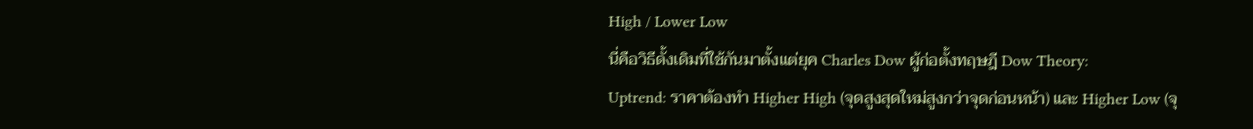High / Lower Low
นี่คือวิธีดั้งเดิมที่ใช้กันมาตั้งแต่ยุค Charles Dow ผู้ก่อตั้งทฤษฎี Dow Theory:
Uptrend: ราคาต้องทำ Higher High (จุดสูงสุดใหม่สูงกว่าจุดก่อนหน้า) และ Higher Low (จุ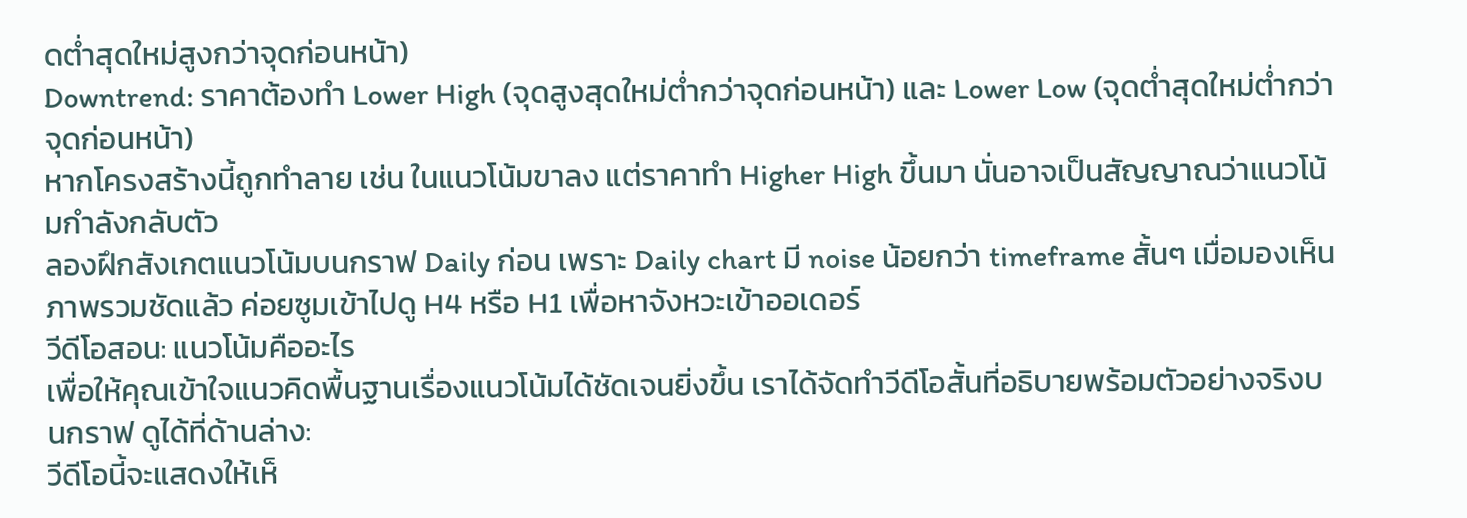ดต่ำสุดใหม่สูงกว่าจุดก่อนหน้า)
Downtrend: ราคาต้องทำ Lower High (จุดสูงสุดใหม่ต่ำกว่าจุดก่อนหน้า) และ Lower Low (จุดต่ำสุดใหม่ต่ำกว่าจุดก่อนหน้า)
หากโครงสร้างนี้ถูกทำลาย เช่น ในแนวโน้มขาลง แต่ราคาทำ Higher High ขึ้นมา นั่นอาจเป็นสัญญาณว่าแนวโน้มกำลังกลับตัว
ลองฝึกสังเกตแนวโน้มบนกราฟ Daily ก่อน เพราะ Daily chart มี noise น้อยกว่า timeframe สั้นๆ เมื่อมองเห็นภาพรวมชัดแล้ว ค่อยซูมเข้าไปดู H4 หรือ H1 เพื่อหาจังหวะเข้าออเดอร์
วีดีโอสอน: แนวโน้มคืออะไร
เพื่อให้คุณเข้าใจแนวคิดพื้นฐานเรื่องแนวโน้มได้ชัดเจนยิ่งขึ้น เราได้จัดทำวีดีโอสั้นที่อธิบายพร้อมตัวอย่างจริงบนกราฟ ดูได้ที่ด้านล่าง:
วีดีโอนี้จะแสดงให้เห็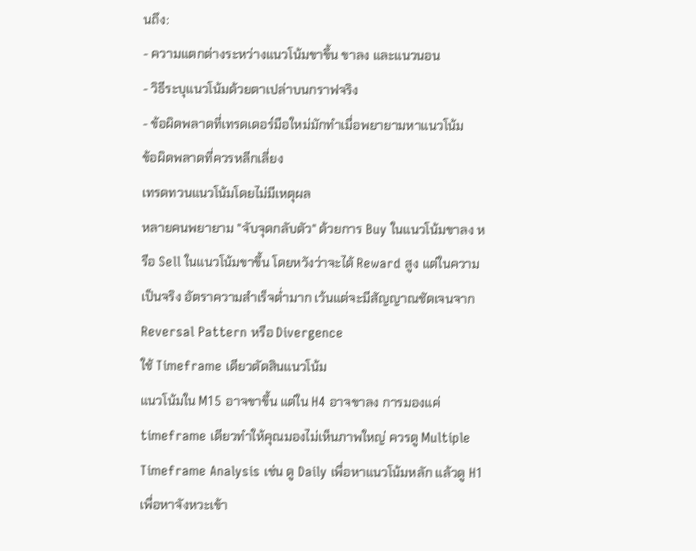นถึง:
- ความแตกต่างระหว่างแนวโน้มขาขึ้น ขาลง และแนวนอน
- วิธีระบุแนวโน้มด้วยตาเปล่าบนกราฟจริง
- ข้อผิดพลาดที่เทรดเดอร์มือใหม่มักทำเมื่อพยายามหาแนวโน้ม
ข้อผิดพลาดที่ควรหลีกเลี่ยง
เทรดทวนแนวโน้มโดยไม่มีเหตุผล
หลายคนพยายาม "จับจุดกลับตัว" ด้วยการ Buy ในแนวโน้มขาลง หรือ Sell ในแนวโน้มขาขึ้น โดยหวังว่าจะได้ Reward สูง แต่ในความเป็นจริง อัตราความสำเร็จต่ำมาก เว้นแต่จะมีสัญญาณชัดเจนจาก Reversal Pattern หรือ Divergence
ใช้ Timeframe เดียวตัดสินแนวโน้ม
แนวโน้มใน M15 อาจขาขึ้น แต่ใน H4 อาจขาลง การมองแค่ timeframe เดียวทำให้คุณมองไม่เห็นภาพใหญ่ ควรดู Multiple Timeframe Analysis เช่น ดู Daily เพื่อหาแนวโน้มหลัก แล้วดู H1 เพื่อหาจังหวะเข้า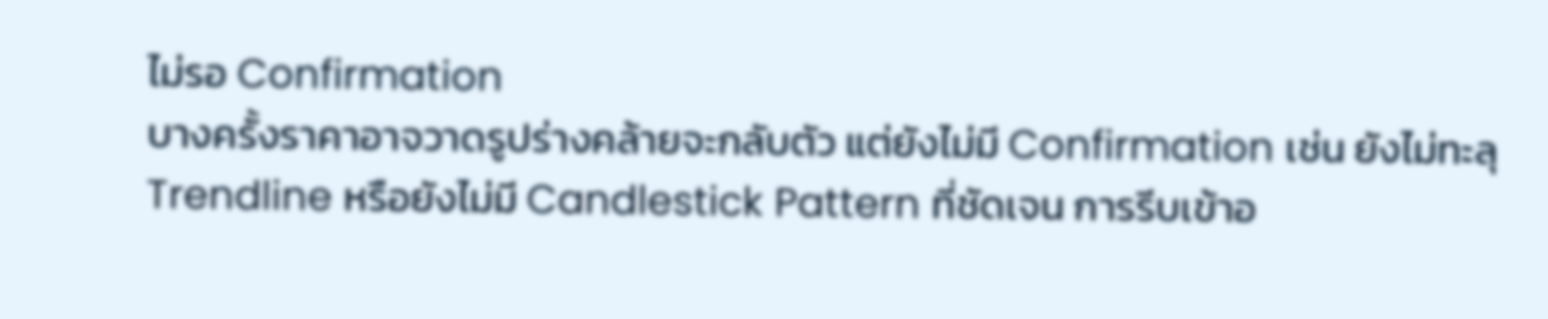ไม่รอ Confirmation
บางครั้งราคาอาจวาดรูปร่างคล้ายจะกลับตัว แต่ยังไม่มี Confirmation เช่น ยังไม่ทะลุ Trendline หรือยังไม่มี Candlestick Pattern ที่ชัดเจน การรีบเข้าอ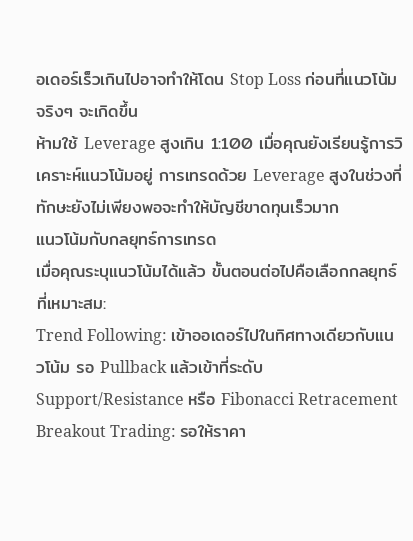อเดอร์เร็วเกินไปอาจทำให้โดน Stop Loss ก่อนที่แนวโน้มจริงๆ จะเกิดขึ้น
ห้ามใช้ Leverage สูงเกิน 1:100 เมื่อคุณยังเรียนรู้การวิเคราะห์แนวโน้มอยู่ การเทรดด้วย Leverage สูงในช่วงที่ทักษะยังไม่เพียงพอจะทำให้บัญชีขาดทุนเร็วมาก
แนวโน้มกับกลยุทธ์การเทรด
เมื่อคุณระบุแนวโน้มได้แล้ว ขั้นตอนต่อไปคือเลือกกลยุทธ์ที่เหมาะสม:
Trend Following: เข้าออเดอร์ไปในทิศทางเดียวกับแนวโน้ม รอ Pullback แล้วเข้าที่ระดับ Support/Resistance หรือ Fibonacci Retracement
Breakout Trading: รอให้ราคา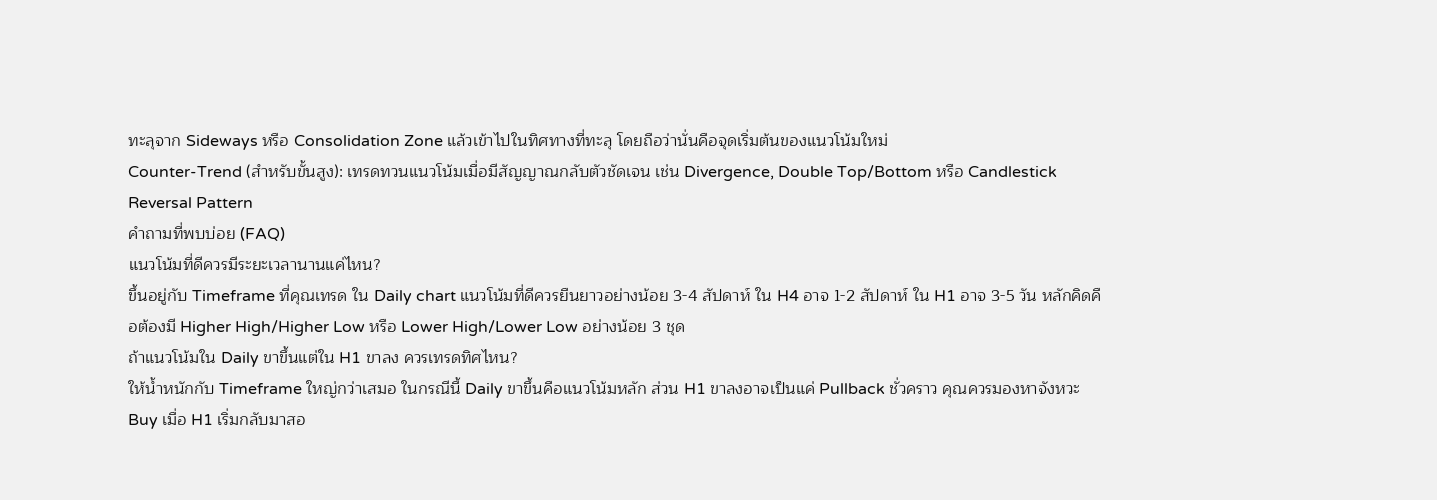ทะลุจาก Sideways หรือ Consolidation Zone แล้วเข้าไปในทิศทางที่ทะลุ โดยถือว่านั่นคือจุดเริ่มต้นของแนวโน้มใหม่
Counter-Trend (สำหรับขั้นสูง): เทรดทวนแนวโน้มเมื่อมีสัญญาณกลับตัวชัดเจน เช่น Divergence, Double Top/Bottom หรือ Candlestick Reversal Pattern
คำถามที่พบบ่อย (FAQ)
แนวโน้มที่ดีควรมีระยะเวลานานแค่ไหน?
ขึ้นอยู่กับ Timeframe ที่คุณเทรด ใน Daily chart แนวโน้มที่ดีควรยืนยาวอย่างน้อย 3-4 สัปดาห์ ใน H4 อาจ 1-2 สัปดาห์ ใน H1 อาจ 3-5 วัน หลักคิดคือต้องมี Higher High/Higher Low หรือ Lower High/Lower Low อย่างน้อย 3 ชุด
ถ้าแนวโน้มใน Daily ขาขึ้นแต่ใน H1 ขาลง ควรเทรดทิศไหน?
ให้น้ำหนักกับ Timeframe ใหญ่กว่าเสมอ ในกรณีนี้ Daily ขาขึ้นคือแนวโน้มหลัก ส่วน H1 ขาลงอาจเป็นแค่ Pullback ชั่วคราว คุณควรมองหาจังหวะ Buy เมื่อ H1 เริ่มกลับมาสอ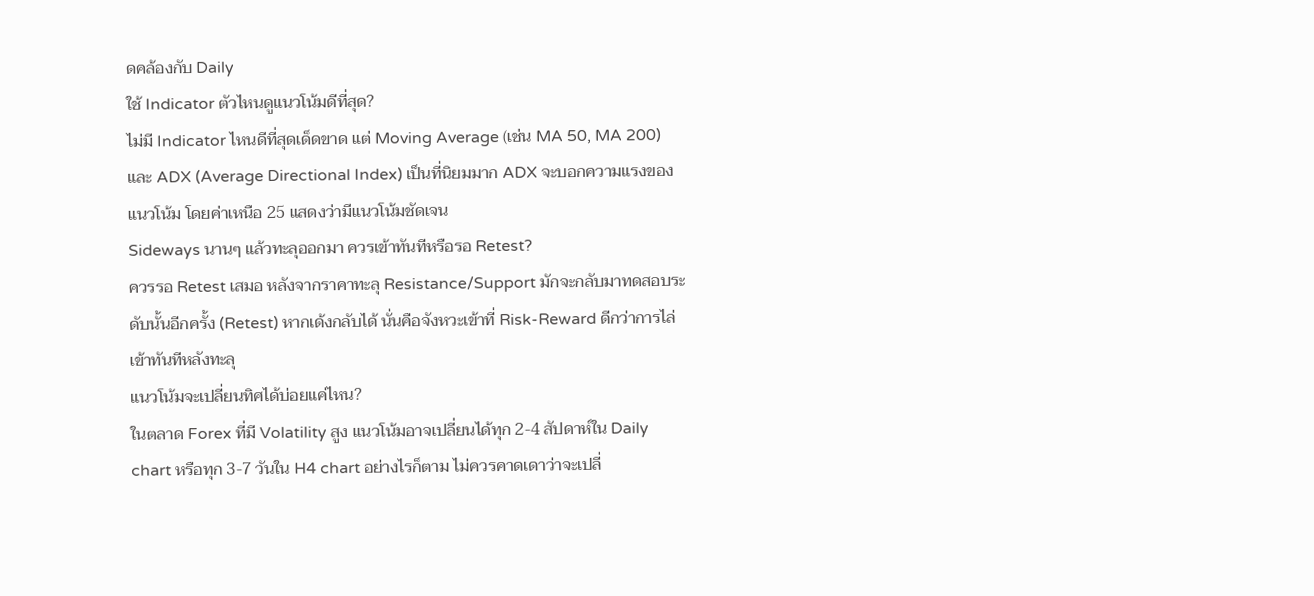ดคล้องกับ Daily
ใช้ Indicator ตัวไหนดูแนวโน้มดีที่สุด?
ไม่มี Indicator ไหนดีที่สุดเด็ดขาด แต่ Moving Average (เช่น MA 50, MA 200) และ ADX (Average Directional Index) เป็นที่นิยมมาก ADX จะบอกความแรงของแนวโน้ม โดยค่าเหนือ 25 แสดงว่ามีแนวโน้มชัดเจน
Sideways นานๆ แล้วทะลุออกมา ควรเข้าทันทีหรือรอ Retest?
ควรรอ Retest เสมอ หลังจากราคาทะลุ Resistance/Support มักจะกลับมาทดสอบระดับนั้นอีกครั้ง (Retest) หากเด้งกลับได้ นั่นคือจังหวะเข้าที่ Risk-Reward ดีกว่าการไล่เข้าทันทีหลังทะลุ
แนวโน้มจะเปลี่ยนทิศได้บ่อยแค่ไหน?
ในตลาด Forex ที่มี Volatility สูง แนวโน้มอาจเปลี่ยนได้ทุก 2-4 สัปดาห์ใน Daily chart หรือทุก 3-7 วันใน H4 chart อย่างไรก็ตาม ไม่ควรคาดเดาว่าจะเปลี่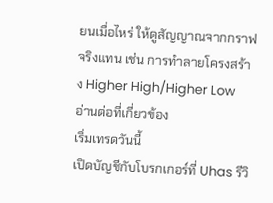ยนเมื่อไหร่ ให้ดูสัญญาณจากกราฟจริงแทน เช่น การทำลายโครงสร้าง Higher High/Higher Low
อ่านต่อที่เกี่ยวข้อง
เริ่มเทรดวันนี้
เปิดบัญชีกับโบรกเกอร์ที่ Uhas รีวิ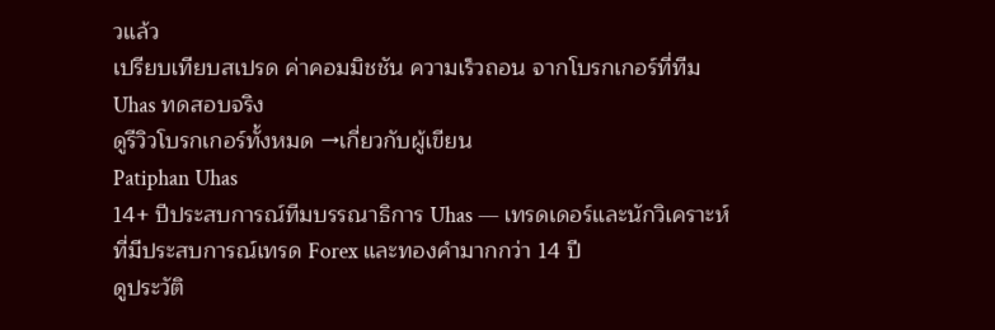วแล้ว
เปรียบเทียบสเปรด ค่าคอมมิชชัน ความเร็วถอน จากโบรกเกอร์ที่ทีม Uhas ทดสอบจริง
ดูรีวิวโบรกเกอร์ทั้งหมด →เกี่ยวกับผู้เขียน
Patiphan Uhas
14+ ปีประสบการณ์ทีมบรรณาธิการ Uhas — เทรดเดอร์และนักวิเคราะห์ที่มีประสบการณ์เทรด Forex และทองคำมากกว่า 14 ปี
ดูประวัติ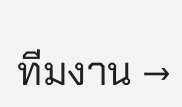ทีมงาน →